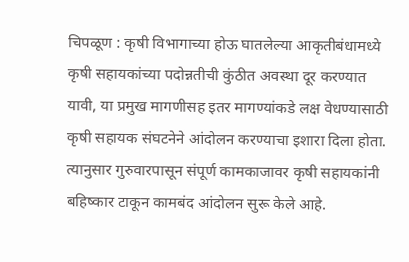चिपळूण : कृषी विभागाच्या होऊ घातलेल्या आकृतीबंधामध्ये कृषी सहायकांच्या पदोन्नतीची कुंठीत अवस्था दूर करण्यात यावी, या प्रमुख मागणीसह इतर मागण्यांकडे लक्ष वेधण्यासाठी कृषी सहायक संघटनेने आंदोलन करण्याचा इशारा दिला होता. त्यानुसार गुरुवारपासून संपूर्ण कामकाजावर कृषी सहायकांनी बहिष्कार टाकून कामबंद आंदोलन सुरू केले आहे.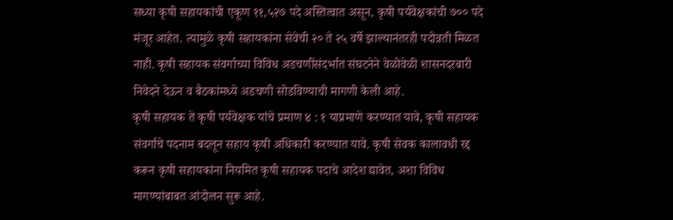सध्या कृषी सहायकांची एकूण ११,५२७ पदे अस्तित्वात असून, कृषी पर्यवेक्षकांची ७०० पदे मंजूर आहेत. त्यामुळे कृषी सहायकांना सेवेची २० ते २५ वर्षे झाल्यानंतरही पदोन्नती मिळत नाही. कृषी सहायक संवर्गाच्या विविध अडचणींसंदर्भात संघटनेने वेळोवेळी शासनदरबारी निवेदने देऊन व बैठकांमध्ये अडचणी सोडविण्याची मागणी केली आहे.
कृषी सहायक ते कृषी पर्यवेक्षक यांचे प्रमाण ४ : १ याप्रमाणे करण्यात यावे, कृषी सहायक संवर्गाचे पदनाम बदलून सहाय कृषी अधिकारी करण्यात यावे. कृषी सेवक कालावधी रद्द करून कृषी सहायकांना नियमित कृषी सहायक पदाचे आदेश द्यावेत, अशा विविध मागण्यांबाबत आंदोलन सुरू आहे.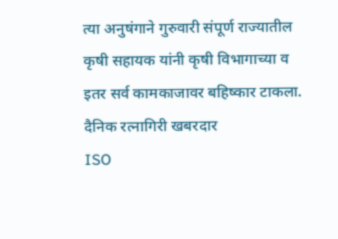त्या अनुषंगाने गुरुवारी संपूर्ण राज्यातील कृषी सहायक यांनी कृषी विभागाच्या व इतर सर्व कामकाजावर बहिष्कार टाकला.
दैनिक रत्नागिरी खबरदार
ISO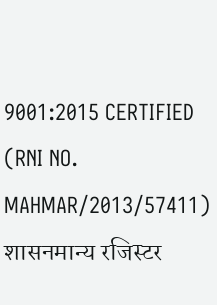9001:2015 CERTIFIED
(RNI NO. MAHMAR/2013/57411)
शासनमान्य रजिस्टर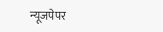न्यूजपेपर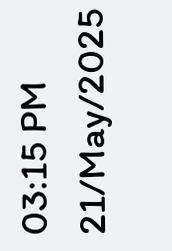03:15 PM 21/May/2025